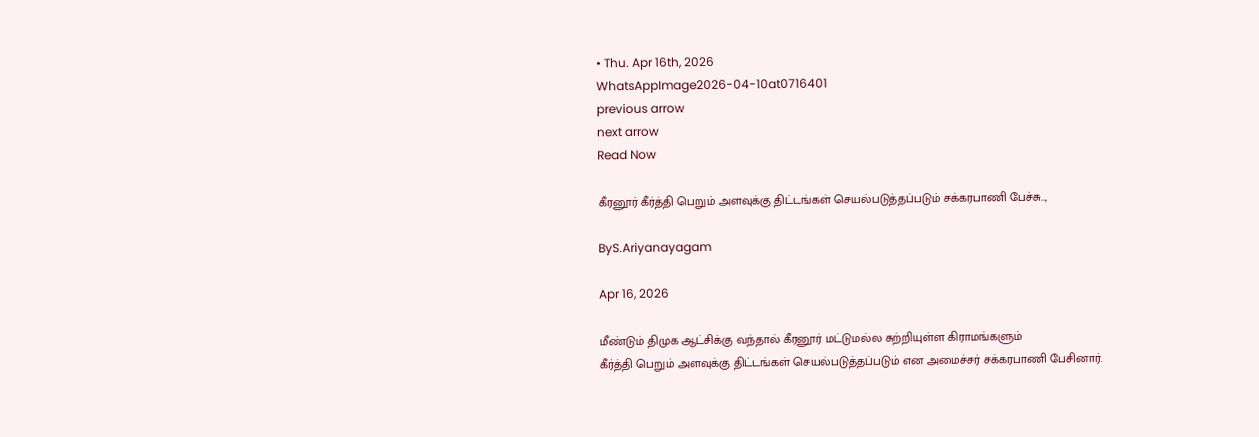• Thu. Apr 16th, 2026
WhatsAppImage2026-04-10at0716401
previous arrow
next arrow
Read Now

கீரனூர் கீர்த்தி பெறும் அளவுக்கு திட்டங்கள் செயல்படுத்தப்படும் சக்கரபாணி பேச்சு..,

ByS.Ariyanayagam

Apr 16, 2026

மீண்டும் திமுக ஆட்சிக்கு வந்தால் கீரனூர் மட்டுமல்ல சுற்றியுள்ள கிராமங்களும்
கீர்த்தி பெறும் அளவுக்கு திட்டங்கள் செயல்படுத்தப்படும் என அமைச்சர் சக்கரபாணி பேசினார்.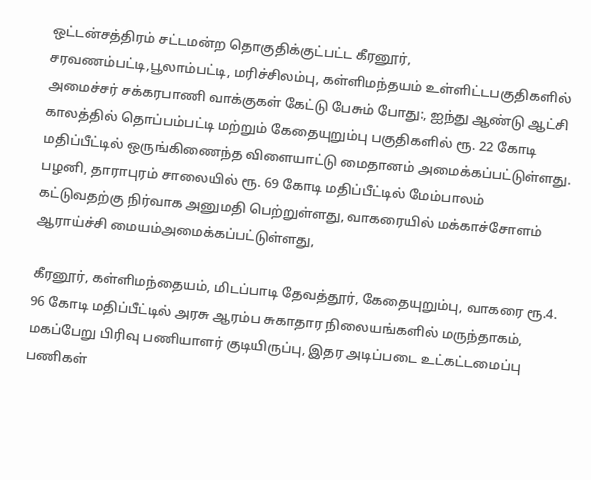ஒட்டன்சத்திரம் சட்டமன்ற தொகுதிக்குட்பட்ட கீரனூர், சரவணம்பட்டி,பூலாம்பட்டி, மரிச்சிலம்பு, கள்ளிமந்தயம் உள்ளிட்டபகுதிகளில் அமைச்சர் சக்கரபாணி வாக்குகள் கேட்டு பேசும் போது:, ஐந்து ஆண்டு ஆட்சி காலத்தில் தொப்பம்பட்டி மற்றும் கேதையுறும்பு பகுதிகளில் ரூ. 22 கோடி மதிப்பீட்டில் ஒருங்கிணைந்த விளையாட்டு மைதானம் அமைக்கப்பட்டுள்ளது. பழனி, தாராபுரம் சாலையில் ரூ. 69 கோடி மதிப்பீட்டில் மேம்பாலம் கட்டுவதற்கு நிர்வாக அனுமதி பெற்றுள்ளது, வாகரையில் மக்காச்சோளம் ஆராய்ச்சி மையம்அமைக்கப்பட்டுள்ளது,

கீரனூர், கள்ளிமந்தையம், மிடப்பாடி தேவத்தூர், கேதையுறும்பு, வாகரை ரூ.4. 96 கோடி மதிப்பீட்டில் அரசு ஆரம்ப சுகாதார நிலையங்களில் மருந்தாகம், மகப்பேறு பிரிவு பணியாளர் குடியிருப்பு, இதர அடிப்படை உட்கட்டமைப்பு பணிகள்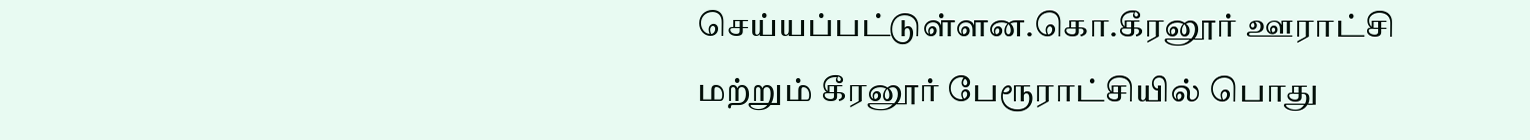செய்யப்பட்டுள்ளன.கொ.கீரனூர் ஊராட்சி மற்றும் கீரனூர் பேரூராட்சியில் பொது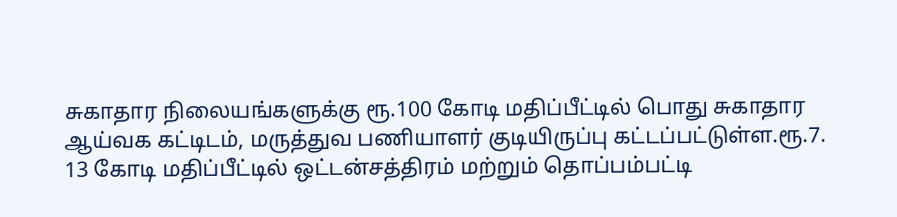சுகாதார நிலையங்களுக்கு ரூ.100 கோடி மதிப்பீட்டில் பொது சுகாதார ஆய்வக கட்டிடம், மருத்துவ பணியாளர் குடியிருப்பு கட்டப்பட்டுள்ள.ரூ.7. 13 கோடி மதிப்பீட்டில் ஒட்டன்சத்திரம் மற்றும் தொப்பம்பட்டி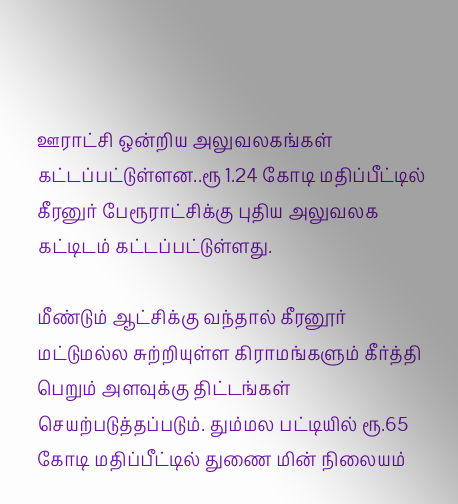ஊராட்சி ஒன்றிய அலுவலகங்கள் கட்டப்பட்டுள்ளன..ரூ 1.24 கோடி மதிப்பீட்டில் கீரனுர் பேரூராட்சிக்கு புதிய அலுவலக கட்டிடம் கட்டப்பட்டுள்ளது.

மீண்டும் ஆட்சிக்கு வந்தால் கீரனூர் மட்டுமல்ல சுற்றியுள்ள கிராமங்களும் கீர்த்தி பெறும் அளவுக்கு திட்டங்கள் செயற்படுத்தப்படும். தும்மல பட்டியில் ரூ.65 கோடி மதிப்பீட்டில் துணை மின் நிலையம்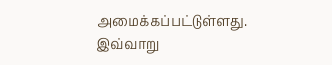அமைக்கப்பட்டுள்ளது. இவ்வாறு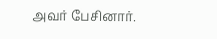அவர் பேசினார்.